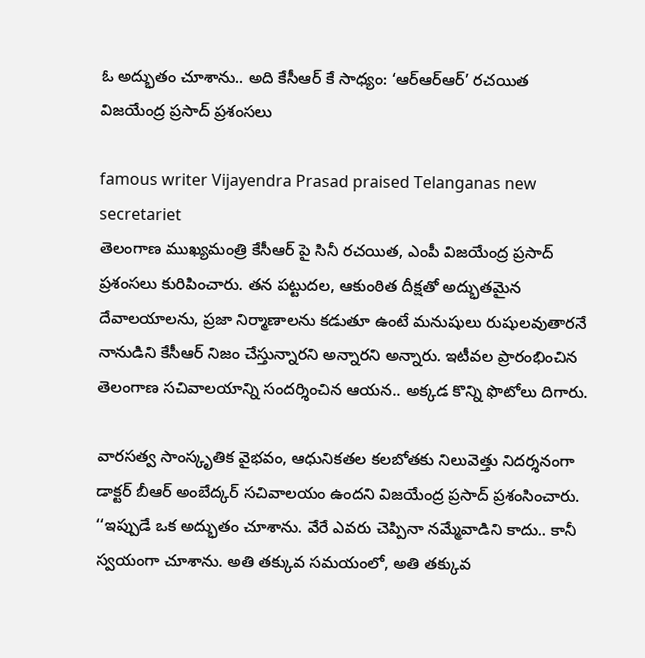ఓ అద్భుతం చూశాను.. అది కేసీఆర్ కే సాధ్యం: ‘ఆర్ఆర్ఆర్’ రచయిత విజయేంద్ర ప్రసాద్ ప్రశంసలు

famous writer Vijayendra Prasad praised Telanganas new secretariet
తెలంగాణ ముఖ్యమంత్రి కేసీఆర్ పై సినీ రచయిత, ఎంపీ విజయేంద్ర ప్రసాద్ ప్రశంసలు కురిపించారు. తన పట్టుదల, ఆకుంఠిత దీక్షతో అద్భుతమైన దేవాలయాలను, ప్రజా నిర్మాణాలను కడుతూ ఉంటే మనుషులు రుషులవుతారనే నానుడిని కేసీఆర్ నిజం చేస్తున్నారని అన్నారని అన్నారు. ఇటీవల ప్రారంభించిన తెలంగాణ సచివాలయాన్ని సందర్శించిన ఆయన.. అక్కడ కొన్ని ఫొటోలు దిగారు.

వారసత్వ సాంస్కృతిక వైభవం, ఆధునికతల కలబోతకు నిలువెత్తు నిదర్శనంగా డాక్టర్ బీఆర్ అంబేద్కర్ సచివాలయం ఉందని విజయేంద్ర ప్రసాద్ ప్రశంసించారు. ‘‘ఇప్పుడే ఒక అద్భుతం చూశాను. వేరే ఎవరు చెప్పినా నమ్మేవాడిని కాదు.. కానీ స్వయంగా చూశాను. అతి తక్కువ సమయంలో, అతి తక్కువ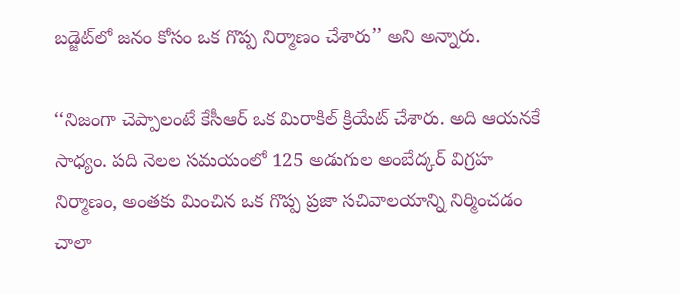బడ్జెట్‌లో జనం కోసం ఒక గొప్ప నిర్మాణం చేశారు’’ అని అన్నారు.

‘‘నిజంగా చెప్పాలంటే కేసీఆర్‌ ఒక మిరాకిల్ క్రియేట్ చేశారు. అది ఆయనకే సాధ్యం. పది నెలల సమయంలో 125 అడుగుల అంబేద్కర్ విగ్రహ నిర్మాణం, అంతకు మించిన ఒక గొప్ప ప్రజా సచివాలయాన్ని నిర్మించడం చాలా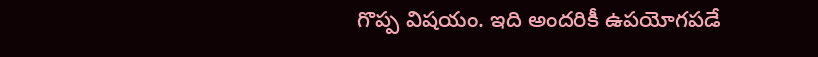గొప్ప విషయం. ఇది అందరికీ ఉపయోగపడే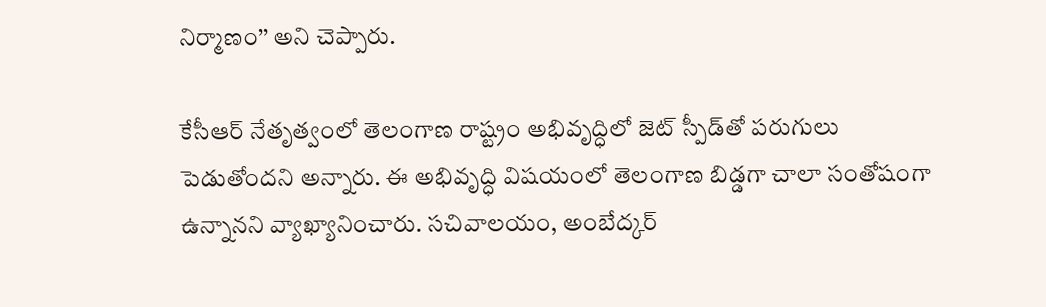నిర్మాణం’’ అని చెప్పారు.

కేసీఆర్‌ నేతృత్వంలో తెలంగాణ రాష్ట్రం అభివృద్ధిలో జెట్ స్పీడ్‌తో పరుగులు పెడుతోందని అన్నారు. ఈ అభివృద్ధి విషయంలో తెలంగాణ బిడ్డగా చాలా సంతోషంగా ఉన్నానని వ్యాఖ్యానించారు. సచివాలయం, అంబేద్కర్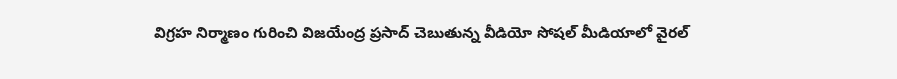విగ్రహ నిర్మాణం గురించి విజయేంద్ర ప్రసాద్ చెబుతున్న వీడియో సోషల్ మీడియాలో వైరల్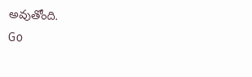అవుతోంది.
Go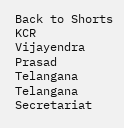Back to Shorts
KCR
Vijayendra Prasad
Telangana
Telangana Secretariat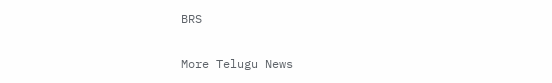BRS

More Telugu News